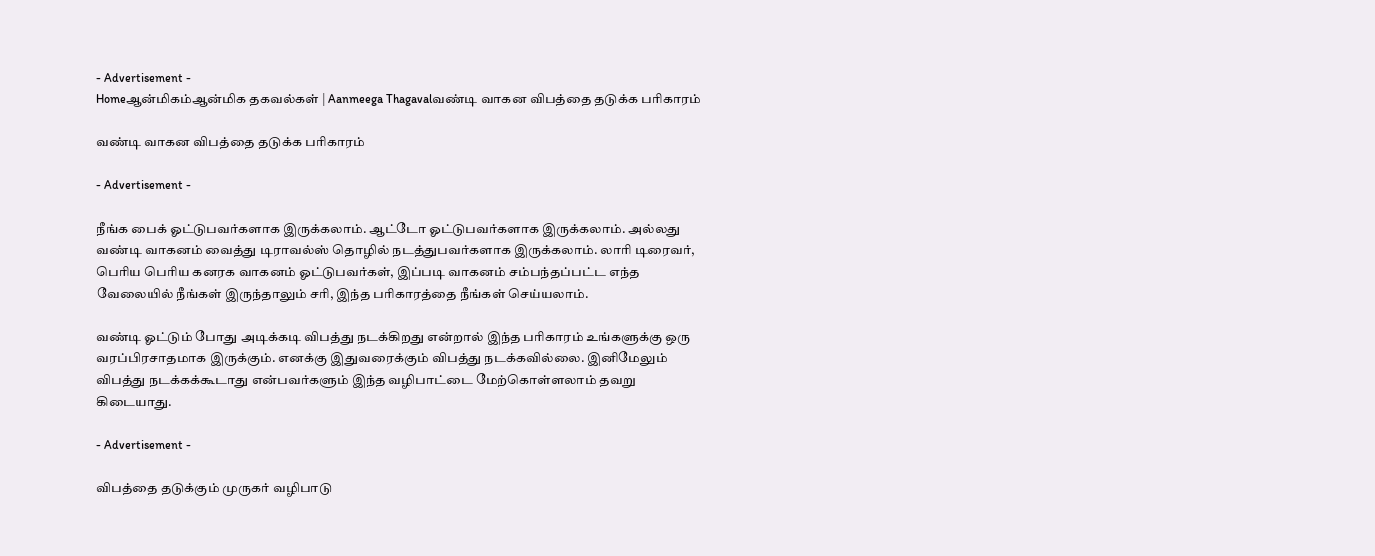- Advertisement -
Homeஆன்மிகம்ஆன்மிக தகவல்கள் | Aanmeega Thagavalவண்டி வாகன விபத்தை தடுக்க பரிகாரம்

வண்டி வாகன விபத்தை தடுக்க பரிகாரம்

- Advertisement -

நீங்க பைக் ஓட்டுபவர்களாக இருக்கலாம். ஆட்டோ ஓட்டுபவர்களாக இருக்கலாம். அல்லது வண்டி வாகனம் வைத்து டிராவல்ஸ் தொழில் நடத்துபவர்களாக இருக்கலாம். லாரி டிரைவர், பெரிய பெரிய கனரக வாகனம் ஓட்டுபவர்கள், இப்படி வாகனம் சம்பந்தப்பட்ட எந்த வேலையில் நீங்கள் இருந்தாலும் சரி, இந்த பரிகாரத்தை நீங்கள் செய்யலாம்.

வண்டி ஓட்டும் போது அடிக்கடி விபத்து நடக்கிறது என்றால் இந்த பரிகாரம் உங்களுக்கு ஒரு வரப்பிரசாதமாக இருக்கும். எனக்கு இதுவரைக்கும் விபத்து நடக்கவில்லை. இனிமேலும் விபத்து நடக்கக்கூடாது என்பவர்களும் இந்த வழிபாட்டை மேற்கொள்ளலாம் தவறு கிடையாது.

- Advertisement -

விபத்தை தடுக்கும் முருகர் வழிபாடு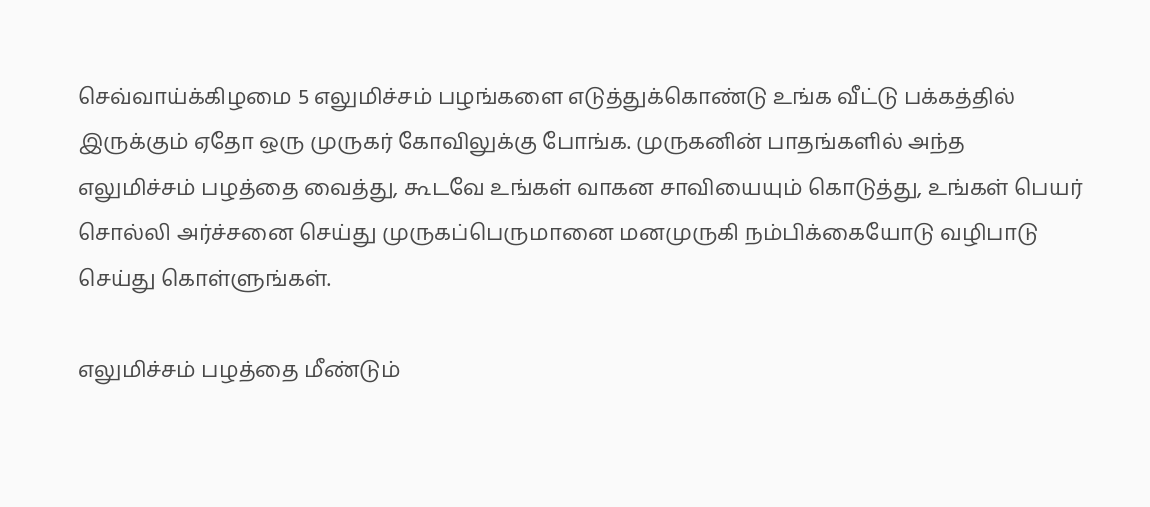செவ்வாய்க்கிழமை 5 எலுமிச்சம் பழங்களை எடுத்துக்கொண்டு உங்க வீட்டு பக்கத்தில் இருக்கும் ஏதோ ஒரு முருகர் கோவிலுக்கு போங்க. முருகனின் பாதங்களில் அந்த எலுமிச்சம் பழத்தை வைத்து, கூடவே உங்கள் வாகன சாவியையும் கொடுத்து, உங்கள் பெயர் சொல்லி அர்ச்சனை செய்து முருகப்பெருமானை மனமுருகி நம்பிக்கையோடு வழிபாடு செய்து கொள்ளுங்கள்.

எலுமிச்சம் பழத்தை மீண்டும்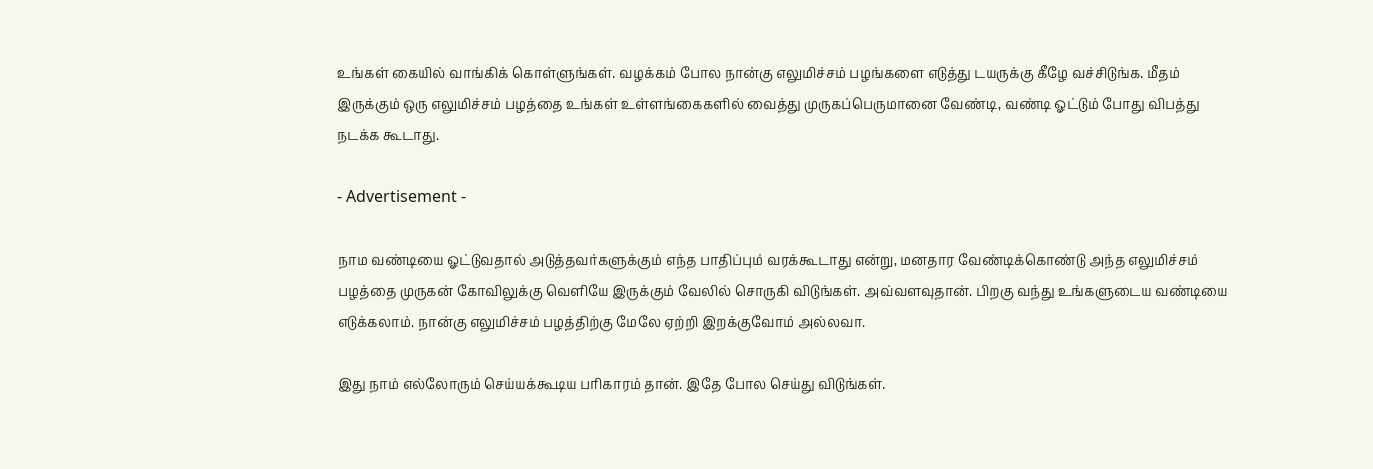உங்கள் கையில் வாங்கிக் கொள்ளுங்கள். வழக்கம் போல நான்கு எலுமிச்சம் பழங்களை எடுத்து டயருக்கு கீழே வச்சிடுங்க. மீதம் இருக்கும் ஒரு எலுமிச்சம் பழத்தை உங்கள் உள்ளங்கைகளில் வைத்து முருகப்பெருமானை வேண்டி, வண்டி ஓட்டும் போது விபத்து நடக்க கூடாது.

- Advertisement -

நாம வண்டியை ஓட்டுவதால் அடுத்தவர்களுக்கும் எந்த பாதிப்பும் வரக்கூடாது என்று, மனதார வேண்டிக்கொண்டு அந்த எலுமிச்சம் பழத்தை முருகன் கோவிலுக்கு வெளியே இருக்கும் வேலில் சொருகி விடுங்கள். அவ்வளவுதான். பிறகு வந்து உங்களுடைய வண்டியை எடுக்கலாம். நான்கு எலுமிச்சம் பழத்திற்கு மேலே ஏற்றி இறக்குவோம் அல்லவா.

இது நாம் எல்லோரும் செய்யக்கூடிய பரிகாரம் தான். இதே போல செய்து விடுங்கள்.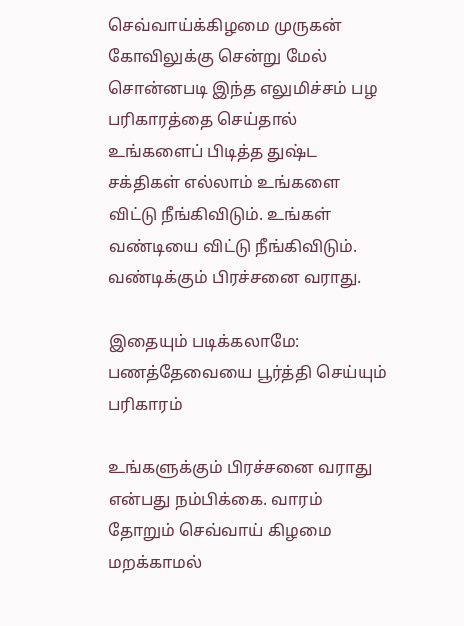செவ்வாய்க்கிழமை முருகன் கோவிலுக்கு சென்று மேல் சொன்னபடி இந்த எலுமிச்சம் பழ பரிகாரத்தை செய்தால் உங்களைப் பிடித்த துஷ்ட சக்திகள் எல்லாம் உங்களை விட்டு நீங்கிவிடும். உங்கள் வண்டியை விட்டு நீங்கிவிடும். வண்டிக்கும் பிரச்சனை வராது.

இதையும் படிக்கலாமே: பணத்தேவையை பூர்த்தி செய்யும் பரிகாரம்

உங்களுக்கும் பிரச்சனை வராது என்பது நம்பிக்கை. வாரம் தோறும் செவ்வாய் கிழமை மறக்காமல்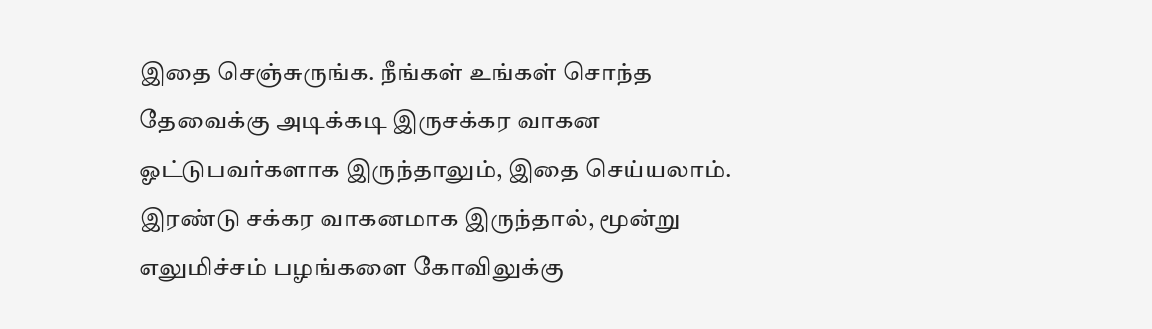இதை செஞ்சுருங்க. நீங்கள் உங்கள் சொந்த தேவைக்கு அடிக்கடி இருசக்கர வாகன ஓட்டுபவர்களாக இருந்தாலும், இதை செய்யலாம். இரண்டு சக்கர வாகனமாக இருந்தால், மூன்று எலுமிச்சம் பழங்களை கோவிலுக்கு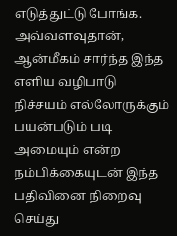எடுத்துட்டு போங்க. அவ்வளவுதான், ஆன்மீகம் சார்ந்த இந்த எளிய வழிபாடு நிச்சயம் எல்லோருக்கும் பயன்படும் படி அமையும் என்ற நம்பிக்கையுடன் இந்த பதிவினை நிறைவு செய்து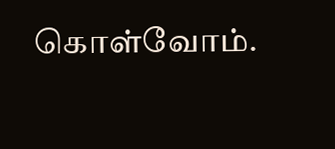கொள்வோம்.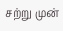சற்று முன்